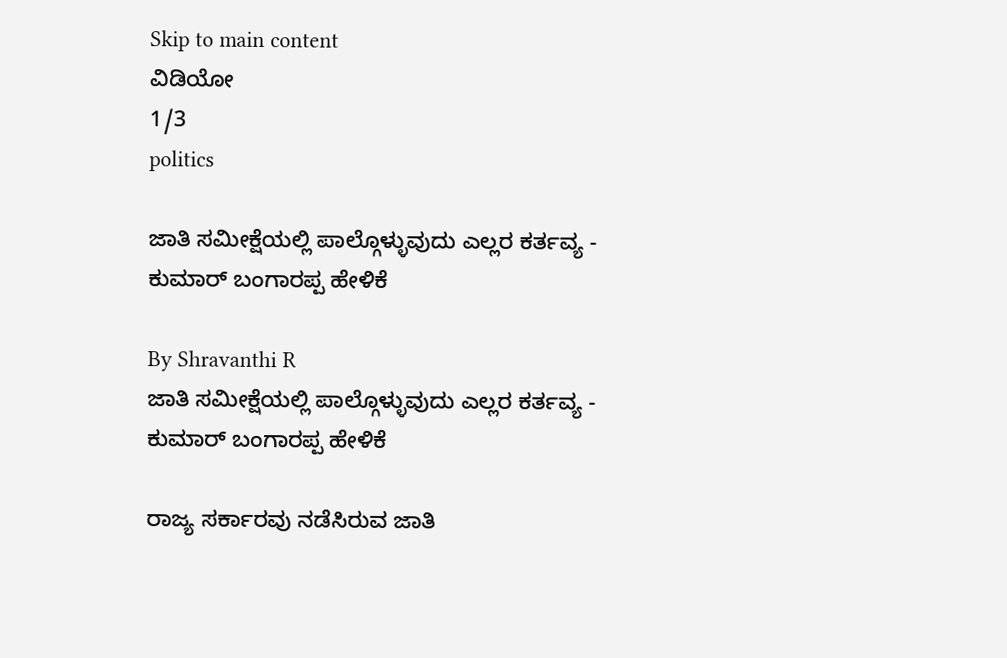Skip to main content
ವಿಡಿಯೋ
1/3
politics

ಜಾತಿ ಸಮೀಕ್ಷೆಯಲ್ಲಿ ಪಾಲ್ಗೊಳ್ಳುವುದು ಎಲ್ಲರ ಕರ್ತವ್ಯ - ಕುಮಾರ್‌ ಬಂಗಾರಪ್ಪ ಹೇಳಿಕೆ

By Shravanthi R
ಜಾತಿ ಸಮೀಕ್ಷೆಯಲ್ಲಿ ಪಾಲ್ಗೊಳ್ಳುವುದು ಎಲ್ಲರ ಕರ್ತವ್ಯ - ಕುಮಾರ್‌ ಬಂಗಾರಪ್ಪ ಹೇಳಿಕೆ

ರಾಜ್ಯ ಸರ್ಕಾರವು ನಡೆಸಿರುವ ಜಾತಿ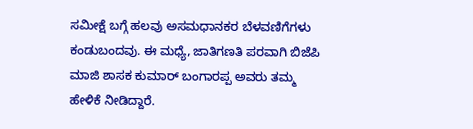ಸಮೀಕ್ಷೆ ಬಗ್ಗೆ ಹಲವು ಅಸಮಧಾನಕರ ಬೆಳವಣಿಗೆಗಳು ಕಂಡುಬಂದವು. ಈ ಮಧ್ಯೆ, ಜಾತಿಗಣತಿ ಪರವಾಗಿ ಬಿಜೆಪಿ ಮಾಜಿ ಶಾಸಕ ಕುಮಾರ್‌ ಬಂಗಾರಪ್ಪ ಅವರು ತಮ್ಮ ಹೇಳಿಕೆ ನೀಡಿದ್ದಾರೆ.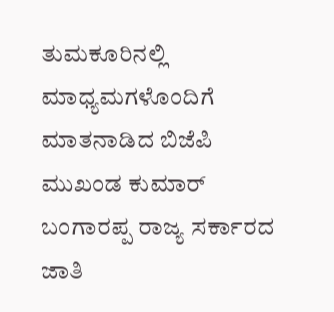ತುಮಕೂರಿನಲ್ಲಿ ಮಾಧ್ಯಮಗಳೊಂದಿಗೆ ಮಾತನಾಡಿದ ಬಿಜೆಪಿ ಮುಖಂಡ ಕುಮಾರ್ ಬಂಗಾರಪ್ಪ ರಾಜ್ಯ ಸರ್ಕಾರದ ಜಾತಿ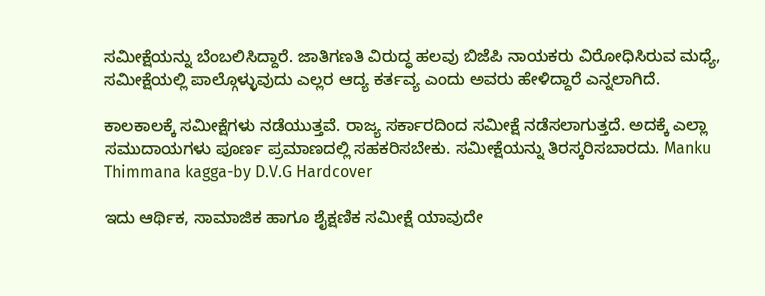ಸಮೀಕ್ಷೆಯನ್ನು ಬೆಂಬಲಿಸಿದ್ದಾರೆ. ಜಾತಿಗಣತಿ ವಿರುದ್ಧ ಹಲವು ಬಿಜೆಪಿ ನಾಯಕರು ವಿರೋಧಿಸಿರುವ ಮಧ್ಯೆ, ಸಮೀಕ್ಷೆಯಲ್ಲಿ ಪಾಲ್ಗೊಳ್ಳುವುದು ಎಲ್ಲರ ಆದ್ಯ ಕರ್ತವ್ಯ ಎಂದು ಅವರು ಹೇಳಿದ್ದಾರೆ ಎನ್ನಲಾಗಿದೆ.

ಕಾಲಕಾಲಕ್ಕೆ ಸಮೀಕ್ಷೆಗಳು ನಡೆಯುತ್ತವೆ. ರಾಜ್ಯ ಸರ್ಕಾರದಿಂದ ಸಮೀಕ್ಷೆ ನಡೆಸಲಾಗುತ್ತದೆ. ಅದಕ್ಕೆ ಎಲ್ಲಾ ಸಮುದಾಯಗಳು ಪೂರ್ಣ ಪ್ರಮಾಣದಲ್ಲಿ ಸಹಕರಿಸಬೇಕು. ಸಮೀಕ್ಷೆಯನ್ನು ತಿರಸ್ಕರಿಸಬಾರದು. Manku Thimmana kagga-by D.V.G Hardcover

ಇದು ಆರ್ಥಿಕ, ಸಾಮಾಜಿಕ ಹಾಗೂ ಶೈಕ್ಷಣಿಕ ಸಮೀಕ್ಷೆ ಯಾವುದೇ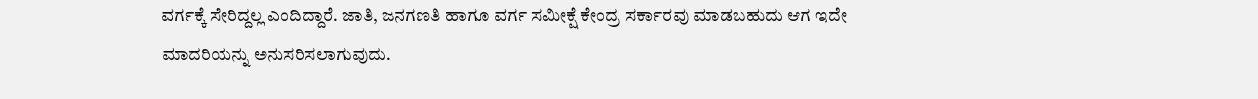ವರ್ಗಕ್ಕೆ ಸೇರಿದ್ದಲ್ಲ ಎಂದಿದ್ದಾರೆ. ಜಾತಿ, ಜನಗಣತಿ ಹಾಗೂ ವರ್ಗ ಸಮೀಕ್ಷೆ ಕೇಂದ್ರ ಸರ್ಕಾರವು ಮಾಡಬಹುದು ಆಗ ಇದೇ  ಮಾದರಿಯನ್ನು ಅನುಸರಿಸಲಾಗುವುದು.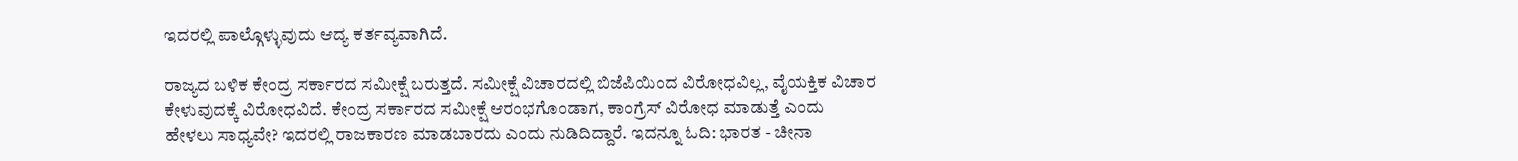ಇದರಲ್ಲಿ ಪಾಲ್ಗೊಳ್ಳುವುದು ಆದ್ಯ ಕರ್ತವ್ಯವಾಗಿದೆ.

ರಾಜ್ಯದ ಬಳಿಕ ಕೇಂದ್ರ ಸರ್ಕಾರದ ಸಮೀಕ್ಷೆ ಬರುತ್ತದೆ. ಸಮೀಕ್ಷೆ ವಿಚಾರದಲ್ಲಿ ಬಿಜೆಪಿಯಿಂದ ವಿರೋಧವಿಲ್ಲ, ವೈಯಕ್ತಿಕ ವಿಚಾರ ಕೇಳುವುದಕ್ಕೆ ವಿರೋಧವಿದೆ. ಕೇಂದ್ರ ಸರ್ಕಾರದ ಸಮೀಕ್ಷೆ ಆರಂಭಗೊಂಡಾಗ, ಕಾಂಗ್ರೆಸ್ ವಿರೋಧ ಮಾಡುತ್ತೆ ಎಂದು ಹೇಳಲು ಸಾಧ್ಯವೇ? ಇದರಲ್ಲಿ ರಾಜಕಾರಣ ಮಾಡಬಾರದು ಎಂದು ನುಡಿದಿದ್ದಾರೆ. ಇದನ್ನೂ ಓದಿ: ಭಾರತ - ಚೀನಾ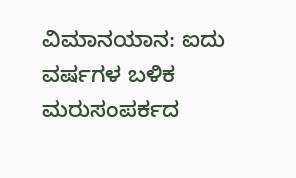ವಿಮಾನಯಾನ: ಐದು ವರ್ಷಗಳ ಬಳಿಕ ಮರುಸಂಪರ್ಕದ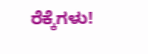ರೆಕ್ಕೆಗಳು!